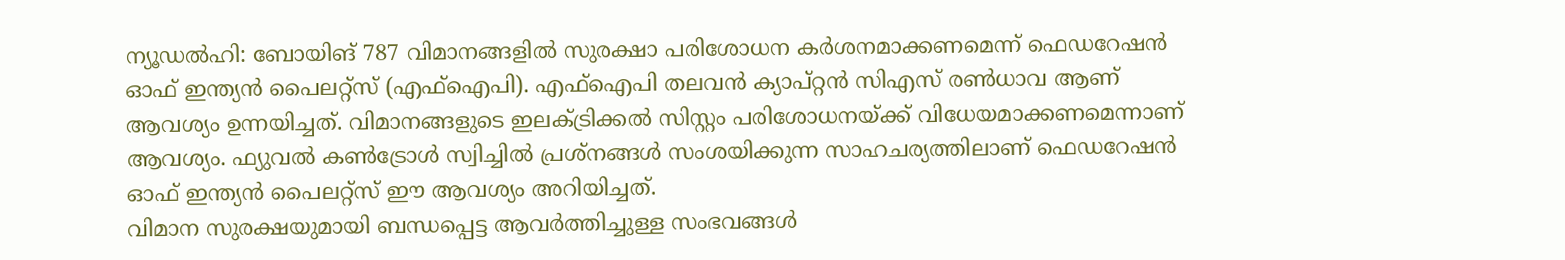ന്യൂഡൽഹി: ബോയിങ് 787 വിമാനങ്ങളിൽ സുരക്ഷാ പരിശോധന കർശനമാക്കണമെന്ന് ഫെഡറേഷൻ ഓഫ് ഇന്ത്യൻ പൈലറ്റ്സ് (എഫ്ഐപി). എഫ്ഐപി തലവൻ ക്യാപ്റ്റൻ സിഎസ് രൺധാവ ആണ് ആവശ്യം ഉന്നയിച്ചത്. വിമാനങ്ങളുടെ ഇലക്ട്രിക്കൽ സിസ്റ്റം പരിശോധനയ്ക്ക് വിധേയമാക്കണമെന്നാണ് ആവശ്യം. ഫ്യുവൽ കൺട്രോൾ സ്വിച്ചിൽ പ്രശ്നങ്ങൾ സംശയിക്കുന്ന സാഹചര്യത്തിലാണ് ഫെഡറേഷൻ ഓഫ് ഇന്ത്യൻ പൈലറ്റ്സ് ഈ ആവശ്യം അറിയിച്ചത്.
വിമാന സുരക്ഷയുമായി ബന്ധപ്പെട്ട ആവർത്തിച്ചുള്ള സംഭവങ്ങൾ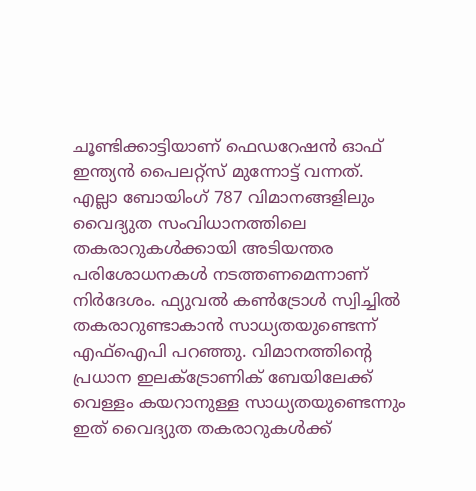ചൂണ്ടിക്കാട്ടിയാണ് ഫെഡറേഷൻ ഓഫ് ഇന്ത്യൻ പൈലറ്റ്സ് മുന്നോട്ട് വന്നത്. എല്ലാ ബോയിംഗ് 787 വിമാനങ്ങളിലും വൈദ്യുത സംവിധാനത്തിലെ തകരാറുകൾക്കായി അടിയന്തര പരിശോധനകൾ നടത്തണമെന്നാണ് നിർദേശം. ഫ്യുവൽ കൺട്രോൾ സ്വിച്ചിൽ തകരാറുണ്ടാകാൻ സാധ്യതയുണ്ടെന്ന് എഫ്ഐപി പറഞ്ഞു. വിമാനത്തിന്റെ പ്രധാന ഇലക്ട്രോണിക് ബേയിലേക്ക് വെള്ളം കയറാനുള്ള സാധ്യതയുണ്ടെന്നും ഇത് വൈദ്യുത തകരാറുകൾക്ക്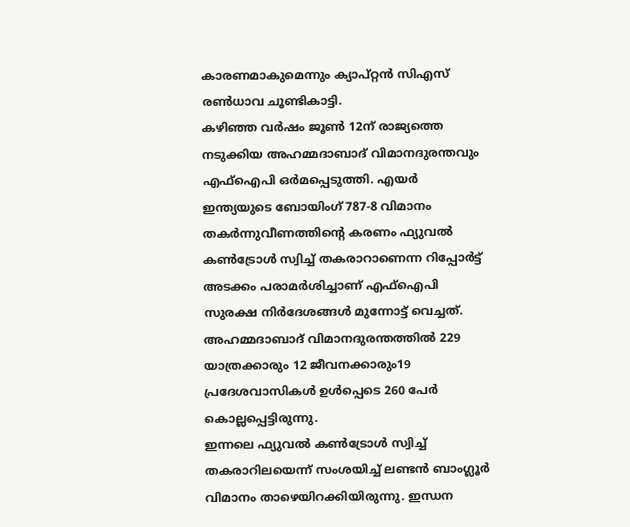കാരണമാകുമെന്നും ക്യാപ്റ്റൻ സിഎസ് രൺധാവ ചൂണ്ടികാട്ടി.
കഴിഞ്ഞ വർഷം ജൂൺ 12ന് രാജ്യത്തെ നടുക്കിയ അഹമ്മദാബാദ് വിമാനദുരന്തവും എഫ്ഐപി ഒർമപ്പെടുത്തി. എയർ ഇന്ത്യയുടെ ബോയിംഗ് 787-8 വിമാനം തകർന്നുവീണത്തിൻ്റെ കരണം ഫ്യുവൽ കൺട്രോൾ സ്വിച്ച് തകരാറാണെന്ന റിപ്പോർട്ട് അടക്കം പരാമർശിച്ചാണ് എഫ്ഐപി സുരക്ഷ നിർദേശങ്ങൾ മുന്നോട്ട് വെച്ചത്. അഹമ്മദാബാദ് വിമാനദുരന്തത്തിൽ 229 യാത്രക്കാരും 12 ജീവനക്കാരും19 പ്രദേശവാസികൾ ഉൾപ്പെടെ 260 പേർ കൊല്ലപ്പെട്ടിരുന്നു.
ഇന്നലെ ഫ്യുവൽ കൺട്രോൾ സ്വിച്ച് തകരാറിലയെന്ന് സംശയിച്ച് ലണ്ടൻ ബാംഗ്ലൂർ വിമാനം താഴെയിറക്കിയിരുന്നു. ഇന്ധന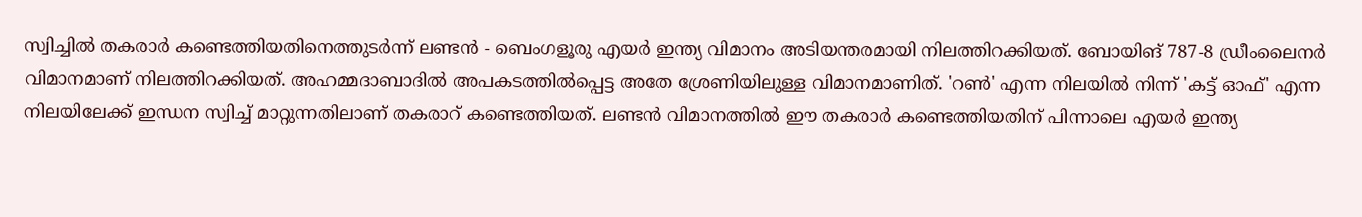സ്വിച്ചിൽ തകരാർ കണ്ടെത്തിയതിനെത്തുടർന്ന് ലണ്ടൻ - ബെംഗളൂരു എയർ ഇന്ത്യ വിമാനം അടിയന്തരമായി നിലത്തിറക്കിയത്. ബോയിങ് 787-8 ഡ്രീംലൈനർ വിമാനമാണ് നിലത്തിറക്കിയത്. അഹമ്മദാബാദിൽ അപകടത്തിൽപ്പെട്ട അതേ ശ്രേണിയിലുള്ള വിമാനമാണിത്. 'റൺ' എന്ന നിലയിൽ നിന്ന് 'കട്ട് ഓഫ്' എന്ന നിലയിലേക്ക് ഇന്ധന സ്വിച്ച് മാറ്റുന്നതിലാണ് തകരാറ് കണ്ടെത്തിയത്. ലണ്ടൻ വിമാനത്തിൽ ഈ തകരാർ കണ്ടെത്തിയതിന് പിന്നാലെ എയർ ഇന്ത്യ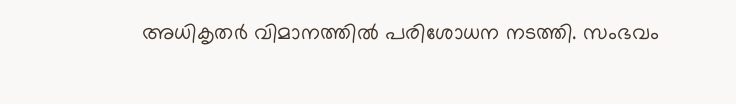അധികൃതർ വിമാനത്തിൽ പരിശോധന നടത്തി. സംഭവം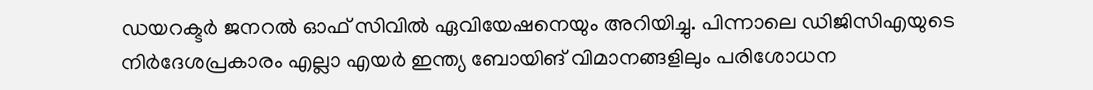ഡയറക്ടർ ജനറൽ ഓഫ് സിവിൽ ഏവിയേഷനെയും അറിയിച്ചു. പിന്നാലെ ഡിജിസിഎയുടെ നിർദേശപ്രകാരം എല്ലാ എയർ ഇന്ത്യ ബോയിങ് വിമാനങ്ങളിലും പരിശോധന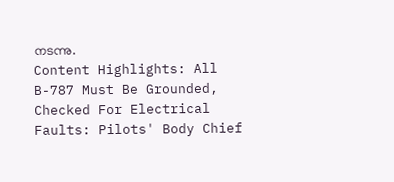നടന്നു.
Content Highlights: All B-787 Must Be Grounded, Checked For Electrical Faults: Pilots' Body Chief